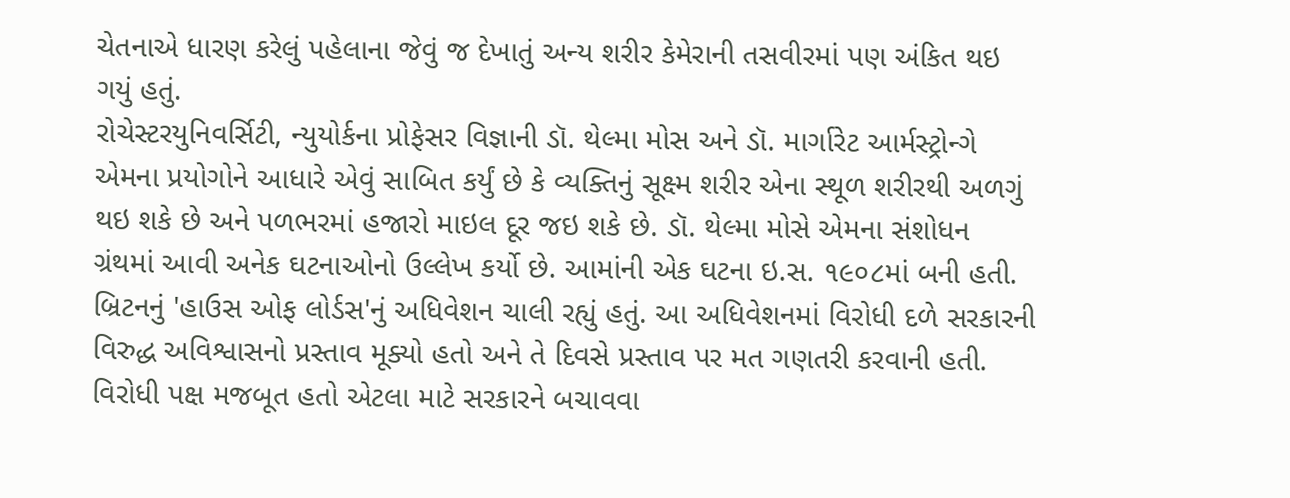ચેતનાએ ધારણ કરેલું પહેલાના જેવું જ દેખાતું અન્ય શરીર કેમેરાની તસવીરમાં પણ અંકિત થઇ ગયું હતું.
રોચેસ્ટરયુનિવર્સિટી, ન્યુયોર્કના પ્રોફેસર વિજ્ઞાની ડૉ. થેલ્મા મોસ અને ડૉ. માર્ગારેટ આર્મસ્ટ્રોન્ગે એમના પ્રયોગોને આધારે એવું સાબિત કર્યું છે કે વ્યક્તિનું સૂક્ષ્મ શરીર એના સ્થૂળ શરીરથી અળગું થઇ શકે છે અને પળભરમાં હજારો માઇલ દૂર જઇ શકે છે. ડૉ. થેલ્મા મોસે એમના સંશોધન ગ્રંથમાં આવી અનેક ઘટનાઓનો ઉલ્લેખ કર્યો છે. આમાંની એક ઘટના ઇ.સ. ૧૯૦૮માં બની હતી. બ્રિટનનું 'હાઉસ ઓફ લોર્ડસ'નું અધિવેશન ચાલી રહ્યું હતું. આ અધિવેશનમાં વિરોધી દળે સરકારની વિરુદ્ધ અવિશ્વાસનો પ્રસ્તાવ મૂક્યો હતો અને તે દિવસે પ્રસ્તાવ પર મત ગણતરી કરવાની હતી. વિરોધી પક્ષ મજબૂત હતો એટલા માટે સરકારને બચાવવા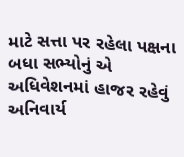માટે સત્તા પર રહેલા પક્ષના બધા સભ્યોનું એ અધિવેશનમાં હાજર રહેવું અનિવાર્ય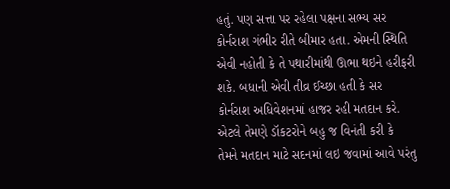હતું. પણ સત્તા પર રહેલા પક્ષના સભ્ય સર કોર્નરાશ ગંભીર રીતે બીમાર હતા. એમની સ્થિતિ એવી નહોતી કે તે પથારીમાંથી ઊભા થઇને હરીફરી શકે. બધાની એવી તીવ્ર ઈચ્છા હતી કે સર કોર્નરાશ અધિવેશનમાં હાજર રહી મતદાન કરે. એટલે તેમણે ડૉકટરોને બહુ જ વિનંતી કરી કે તેમને મતદાન માટે સદનમાં લઇ જવામાં આવે પરંતુ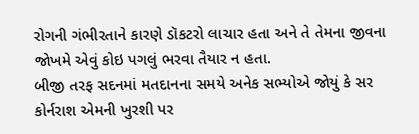રોગની ગંભીરતાને કારણે ડૉકટરો લાચાર હતા અને તે તેમના જીવના જોખમે એવું કોઇ પગલું ભરવા તૈયાર ન હતા.
બીજી તરફ સદનમાં મતદાનના સમયે અનેક સભ્યોએ જોયું કે સર કોર્નરાશ એમની ખુરશી પર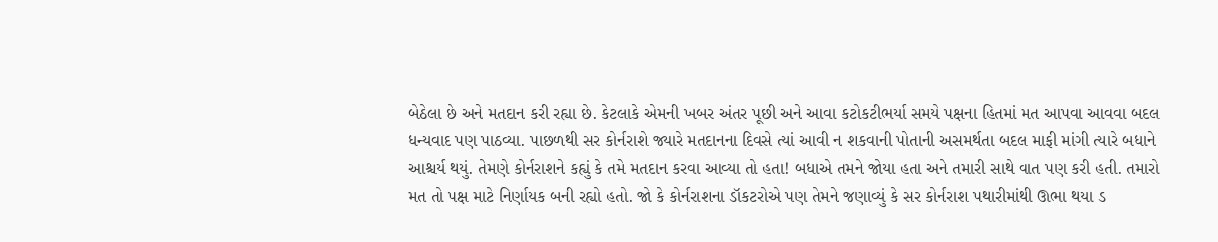બેઠેલા છે અને મતદાન કરી રહ્યા છે. કેટલાકે એમની ખબર અંતર પૂછી અને આવા કટોકટીભર્યા સમયે પક્ષના હિતમાં મત આપવા આવવા બદલ ધન્યવાદ પણ પાઠવ્યા. પાછળથી સર કોર્નરાશે જ્યારે મતદાનના દિવસે ત્યાં આવી ન શકવાની પોતાની અસમર્થતા બદલ માફી માંગી ત્યારે બધાને આશ્ચર્ય થયું. તેમણે કોર્નરાશને કહ્યું કે તમે મતદાન કરવા આવ્યા તો હતા! બધાએ તમને જોયા હતા અને તમારી સાથે વાત પણ કરી હતી. તમારો મત તો પક્ષ માટે નિર્ણાયક બની રહ્યો હતો. જો કે કોર્નરાશના ડૉકટરોએ પણ તેમને જણાવ્યું કે સર કોર્નરાશ પથારીમાંથી ઊભા થયા ડ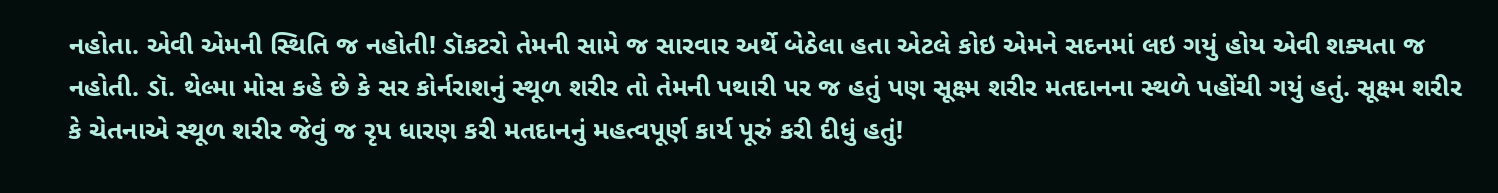નહોતા. એવી એમની સ્થિતિ જ નહોતી! ડૉકટરો તેમની સામે જ સારવાર અર્થે બેઠેલા હતા એટલે કોઇ એમને સદનમાં લઇ ગયું હોય એવી શક્યતા જ નહોતી. ડૉ. થેલ્મા મોસ કહે છે કે સર કોર્નરાશનું સ્થૂળ શરીર તો તેમની પથારી પર જ હતું પણ સૂક્ષ્મ શરીર મતદાનના સ્થળે પહોંચી ગયું હતું. સૂક્ષ્મ શરીર કે ચેતનાએ સ્થૂળ શરીર જેવું જ રૃપ ધારણ કરી મતદાનનું મહત્વપૂર્ણ કાર્ય પૂરું કરી દીધું હતું!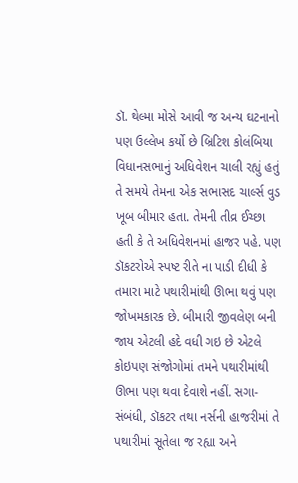ડૉ. થેલ્મા મોસે આવી જ અન્ય ઘટનાનો પણ ઉલ્લેખ કર્યો છે બ્રિટિશ કોલંબિયા વિધાનસભાનું અધિવેશન ચાલી રહ્યું હતું તે સમયે તેમના એક સભાસદ ચાર્લ્સ વુડ ખૂબ બીમાર હતા. તેમની તીવ્ર ઈચ્છા હતી કે તે અધિવેશનમાં હાજર પહે. પણ ડૉકટરોએ સ્પષ્ટ રીતે ના પાડી દીધી કે તમારા માટે પથારીમાંથી ઊભા થવું પણ જોખમકારક છે. બીમારી જીવલેણ બની જાય એટલી હદે વધી ગઇ છે એટલે કોઇપણ સંજોગોમાં તમને પથારીમાંથી ઊભા પણ થવા દેવાશે નહીં. સગા-સંબંધી, ડૉકટર તથા નર્સની હાજરીમાં તે પથારીમાં સૂતેલા જ રહ્યા અને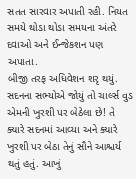સતત સારવાર અપાતી રહી. નિયત સમયે થોડા થોડા સમયના અંતરે દવાઓ અને ઈન્જેકશન પણ અપાતા.
બીજી તરફ અધિવેશન શરૃ થયું. સદનના સભ્યોએ જોયું તો ચાર્લ્સ વુડ એમની ખુરશી પર બેઠેલા છે! તે ક્યારે સદનમાં આવ્યા અને ક્યારે ખુરશી પર બેઠા તેનું સૌને આશ્ચર્ય થતું હતું. આખું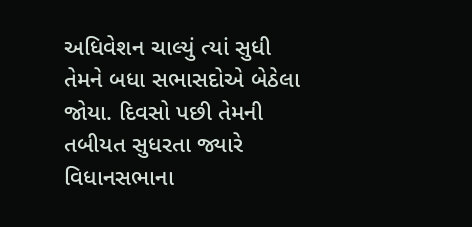અધિવેશન ચાલ્યું ત્યાં સુધી તેમને બધા સભાસદોએ બેઠેલા જોયા. દિવસો પછી તેમની તબીયત સુધરતા જ્યારે વિધાનસભાના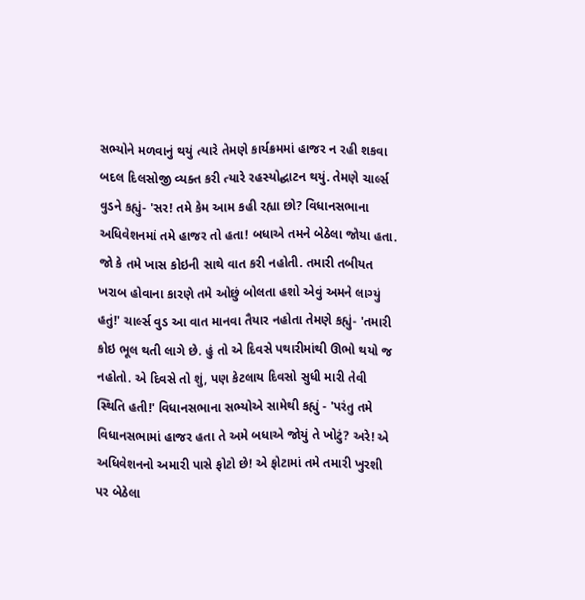સભ્યોને મળવાનું થયું ત્યારે તેમણે કાર્યક્રમમાં હાજર ન રહી શકવા બદલ દિલસોજી વ્યક્ત કરી ત્યારે રહસ્યોદ્ઘાટન થયું. તેમણે ચાર્લ્સ વુડને કહ્યું- 'સર! તમે કેમ આમ કહી રહ્યા છો? વિધાનસભાના અધિવેશનમાં તમે હાજર તો હતા! બધાએ તમને બેઠેલા જોયા હતા. જો કે તમે ખાસ કોઇની સાથે વાત કરી નહોતી. તમારી તબીયત ખરાબ હોવાના કારણે તમે ઓછું બોલતા હશો એવું અમને લાગ્યું હતું!' ચાર્લ્સ વુડ આ વાત માનવા તૈયાર નહોતા તેમણે કહ્યું- 'તમારી કોઇ ભૂલ થતી લાગે છે. હું તો એ દિવસે પથારીમાંથી ઊભો થયો જ નહોતો. એ દિવસે તો શું, પણ કેટલાય દિવસો સુધી મારી તેવી સ્થિતિ હતી!' વિધાનસભાના સભ્યોએ સામેથી કહ્યું - 'પરંતુ તમે વિધાનસભામાં હાજર હતા તે અમે બધાએ જોયું તે ખોટું? અરે! એ અધિવેશનનો અમારી પાસે ફોટો છે! એ ફોટામાં તમે તમારી ખુરશી પર બેઠેલા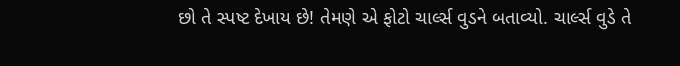છો તે સ્પષ્ટ દેખાય છે! તેમણે એ ફોટો ચાર્લ્સ વુડને બતાવ્યો. ચાર્લ્સ વુડે તે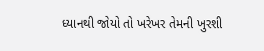ધ્યાનથી જોયો તો ખરેખર તેમની ખુરશી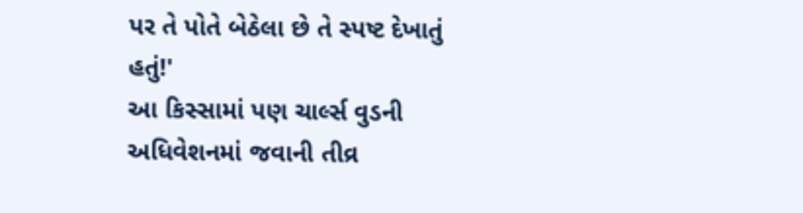પર તે પોતે બેઠેલા છે તે સ્પષ્ટ દેખાતું હતું!'
આ કિસ્સામાં પણ ચાર્લ્સ વુડની અધિવેશનમાં જવાની તીવ્ર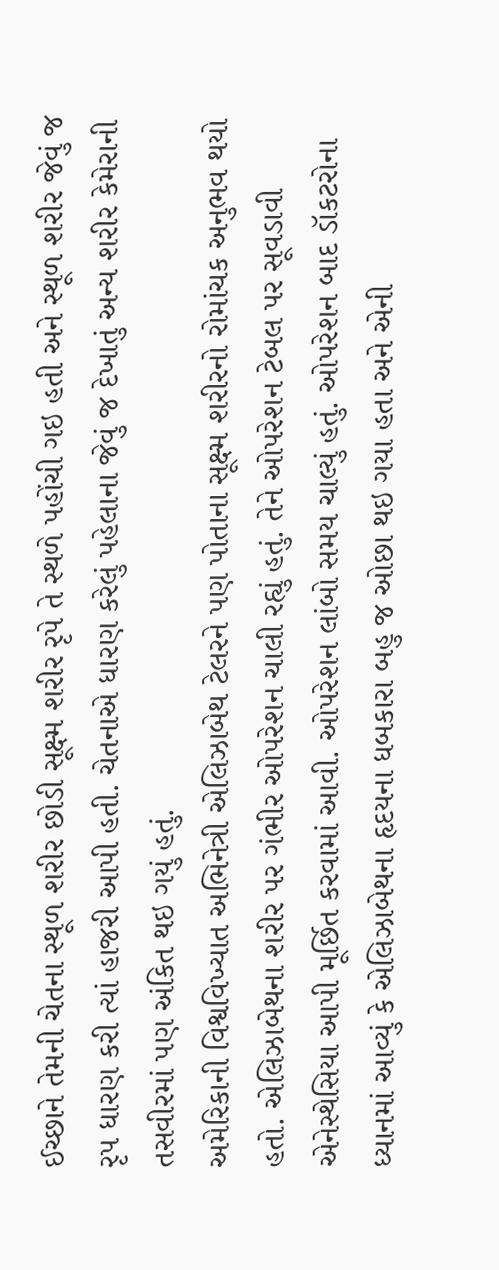ઈચ્છાને તેમની ચેતના સ્થૂળ શરીર છોડી સૂક્ષ્મ શરીર રૃપે તે સ્થળે પહોંચી ગઇ હતી અને સ્થૂળ શરીર જેવું જ રૃપ ધારણ કરી ત્યાં હાજરી આપી હતી. ચેતનાએ ધારણ કરેલું પહેલાના જેવું જ દેખાતું અન્ય શરીર કેમેરાની તસવીરમાં પણ અંકિત થઇ ગયું હતું.
અમેરિકાની વિશ્વવિખ્યાત અભિનેત્રી એલિઝાબેથ ટેલરને પણ પોતાના સૂક્ષ્મ શરીરનો રોમાંચક અનુભવ થયો હતો. એલિઝાબેથના શરીર પર ગંભીર ઓપરેશન ચાલી રહ્યું હતું. તેને ઓપરેશન ટેબલ પર સૂવડાવી એનેસ્થેસિયા આપી મૂર્છિત કરવામાં આવી. ઓપરેશન લાંબો સમય ચાલ્યું હતું. ઓપરેશન બાદ ડૉકટરોના ધ્યાનમાં આવ્યું કે એલિઝાબેથના હૃદયના ધબકારા બહુ જ ઓછા થઇ ગયા હતા અને એની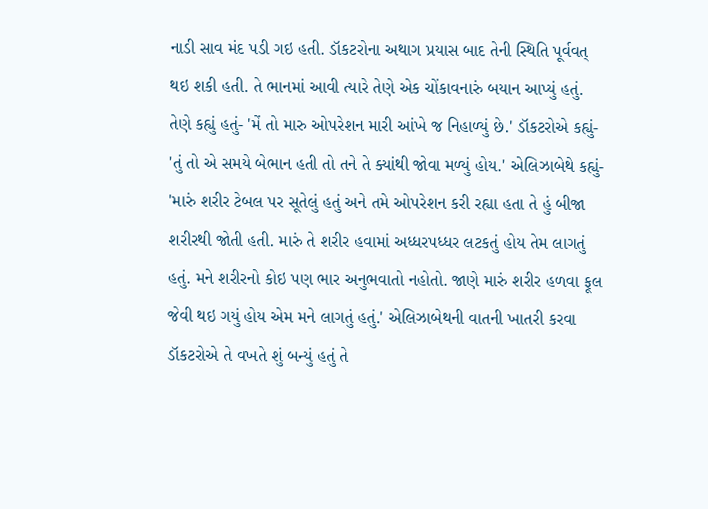નાડી સાવ મંદ પડી ગઇ હતી. ડૉકટરોના અથાગ પ્રયાસ બાદ તેની સ્થિતિ પૂર્વવત્ થઇ શકી હતી. તે ભાનમાં આવી ત્યારે તેણે એક ચોંકાવનારું બયાન આપ્યું હતું. તેણે કહ્યું હતું- 'મેં તો મારુ ઓપરેશન મારી આંખે જ નિહાળ્યું છે.' ડૉકટરોએ કહ્યું- 'તું તો એ સમયે બેભાન હતી તો તને તે ક્યાંથી જોવા મળ્યું હોય.' એલિઝાબેથે કહ્યું- 'મારું શરીર ટેબલ પર સૂતેલું હતું અને તમે ઓપરેશન કરી રહ્યા હતા તે હું બીજા શરીરથી જોતી હતી. મારું તે શરીર હવામાં અધ્ધરપધ્ધર લટકતું હોય તેમ લાગતું હતું. મને શરીરનો કોઇ પણ ભાર અનુભવાતો નહોતો. જાણે મારું શરીર હળવા ફૂલ જેવી થઇ ગયું હોય એમ મને લાગતું હતું.' એલિઝાબેથની વાતની ખાતરી કરવા ડૉકટરોએ તે વખતે શું બન્યું હતું તે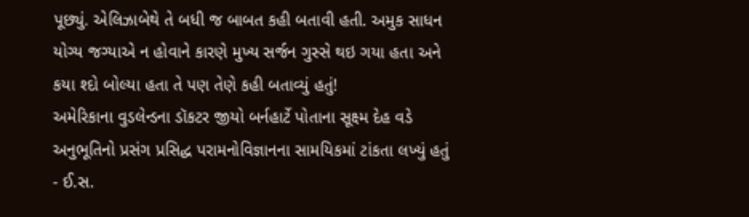પૂછ્યું. એલિઝાબેથે તે બધી જ બાબત કહી બતાવી હતી. અમુક સાધન યોગ્ય જગ્યાએ ન હોવાને કારણે મુખ્ય સર્જન ગુસ્સે થઇ ગયા હતા અને કયા શ્દો બોલ્યા હતા તે પણ તેણે કહી બતાવ્યું હતું!
અમેરિકાના વુડલેન્ડના ડૉકટર જીયો બર્નહાર્ટે પોતાના સૂક્ષ્મ દેહ વડે અનુભૂતિનો પ્રસંગ પ્રસિદ્ધ પરામનોવિજ્ઞાનના સામયિકમાં ટાંકતા લખ્યું હતું - ઈ.સ.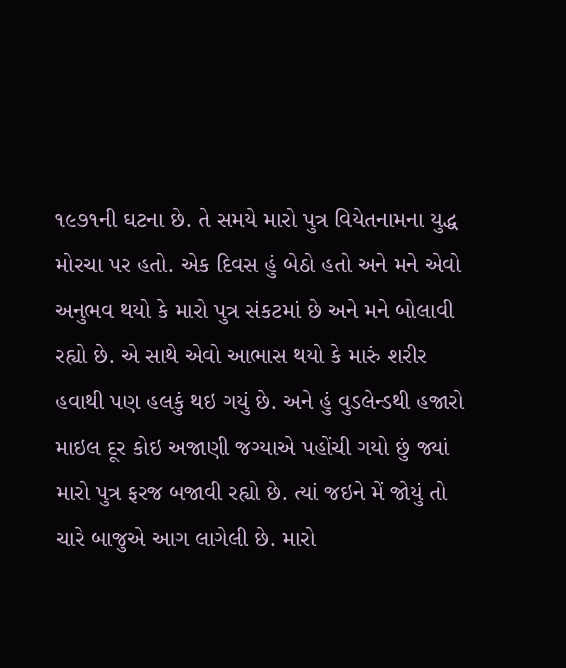૧૯૭૧ની ઘટના છે. તે સમયે મારો પુત્ર વિયેતનામના યુદ્ધ મોરચા પર હતો. એક દિવસ હું બેઠો હતો અને મને એવો અનુભવ થયો કે મારો પુત્ર સંકટમાં છે અને મને બોલાવી રહ્યો છે. એ સાથે એવો આભાસ થયો કે મારું શરીર હવાથી પણ હલકું થઇ ગયું છે. અને હું વુડલેન્ડથી હજારો માઇલ દૂર કોઇ અજાણી જગ્યાએ પહોંચી ગયો છું જ્યાં મારો પુત્ર ફરજ બજાવી રહ્યો છે. ત્યાં જઇને મેં જોયું તો ચારે બાજુએ આગ લાગેલી છે. મારો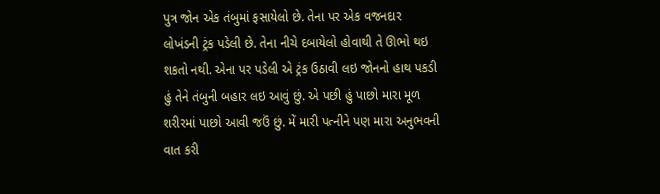પુત્ર જોન એક તંબુમાં ફસાયેલો છે. તેના પર એક વજનદાર લોખંડની ટ્રંક પડેલી છે. તેના નીચે દબાયેલો હોવાથી તે ઊભો થઇ શકતો નથી. એના પર પડેલી એ ટ્રંક ઉઠાવી લઇ જોનનો હાથ પકડી હું તેને તંબુની બહાર લઇ આવું છું. એ પછી હું પાછો મારા મૂળ શરીરમાં પાછો આવી જઉં છું. મેં મારી પત્નીને પણ મારા અનુભવની વાત કરી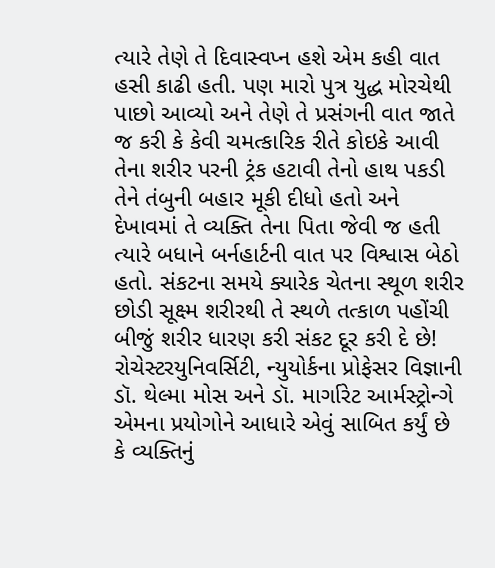ત્યારે તેણે તે દિવાસ્વપ્ન હશે એમ કહી વાત હસી કાઢી હતી. પણ મારો પુત્ર યુદ્ધ મોરચેથી પાછો આવ્યો અને તેણે તે પ્રસંગની વાત જાતે જ કરી કે કેવી ચમત્કારિક રીતે કોઇકે આવી તેના શરીર પરની ટ્રંક હટાવી તેનો હાથ પકડી તેને તંબુની બહાર મૂકી દીધો હતો અને દેખાવમાં તે વ્યક્તિ તેના પિતા જેવી જ હતી ત્યારે બધાને બર્નહાર્ટની વાત પર વિશ્વાસ બેઠો હતો. સંકટના સમયે ક્યારેક ચેતના સ્થૂળ શરીર છોડી સૂક્ષ્મ શરીરથી તે સ્થળે તત્કાળ પહોંચી બીજું શરીર ધારણ કરી સંકટ દૂર કરી દે છે!
રોચેસ્ટરયુનિવર્સિટી, ન્યુયોર્કના પ્રોફેસર વિજ્ઞાની ડૉ. થેલ્મા મોસ અને ડૉ. માર્ગારેટ આર્મસ્ટ્રોન્ગે એમના પ્રયોગોને આધારે એવું સાબિત કર્યું છે કે વ્યક્તિનું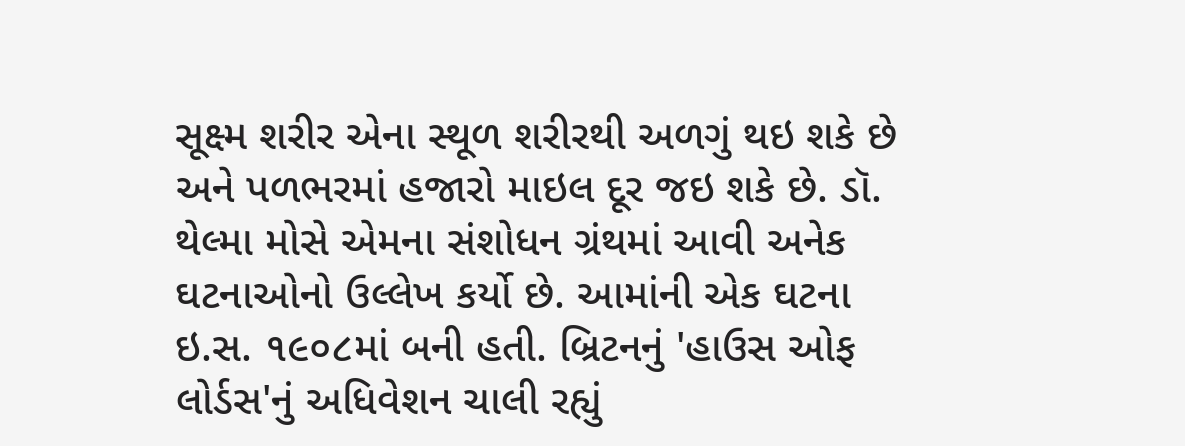સૂક્ષ્મ શરીર એના સ્થૂળ શરીરથી અળગું થઇ શકે છે અને પળભરમાં હજારો માઇલ દૂર જઇ શકે છે. ડૉ. થેલ્મા મોસે એમના સંશોધન ગ્રંથમાં આવી અનેક ઘટનાઓનો ઉલ્લેખ કર્યો છે. આમાંની એક ઘટના ઇ.સ. ૧૯૦૮માં બની હતી. બ્રિટનનું 'હાઉસ ઓફ લોર્ડસ'નું અધિવેશન ચાલી રહ્યું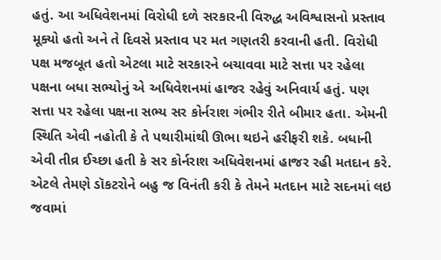હતું. આ અધિવેશનમાં વિરોધી દળે સરકારની વિરુદ્ધ અવિશ્વાસનો પ્રસ્તાવ મૂક્યો હતો અને તે દિવસે પ્રસ્તાવ પર મત ગણતરી કરવાની હતી. વિરોધી પક્ષ મજબૂત હતો એટલા માટે સરકારને બચાવવા માટે સત્તા પર રહેલા પક્ષના બધા સભ્યોનું એ અધિવેશનમાં હાજર રહેવું અનિવાર્ય હતું. પણ સત્તા પર રહેલા પક્ષના સભ્ય સર કોર્નરાશ ગંભીર રીતે બીમાર હતા. એમની સ્થિતિ એવી નહોતી કે તે પથારીમાંથી ઊભા થઇને હરીફરી શકે. બધાની એવી તીવ્ર ઈચ્છા હતી કે સર કોર્નરાશ અધિવેશનમાં હાજર રહી મતદાન કરે. એટલે તેમણે ડૉકટરોને બહુ જ વિનંતી કરી કે તેમને મતદાન માટે સદનમાં લઇ જવામાં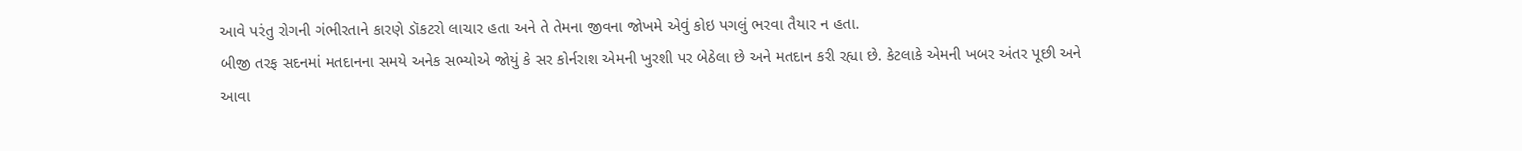આવે પરંતુ રોગની ગંભીરતાને કારણે ડૉકટરો લાચાર હતા અને તે તેમના જીવના જોખમે એવું કોઇ પગલું ભરવા તૈયાર ન હતા.
બીજી તરફ સદનમાં મતદાનના સમયે અનેક સભ્યોએ જોયું કે સર કોર્નરાશ એમની ખુરશી પર બેઠેલા છે અને મતદાન કરી રહ્યા છે. કેટલાકે એમની ખબર અંતર પૂછી અને આવા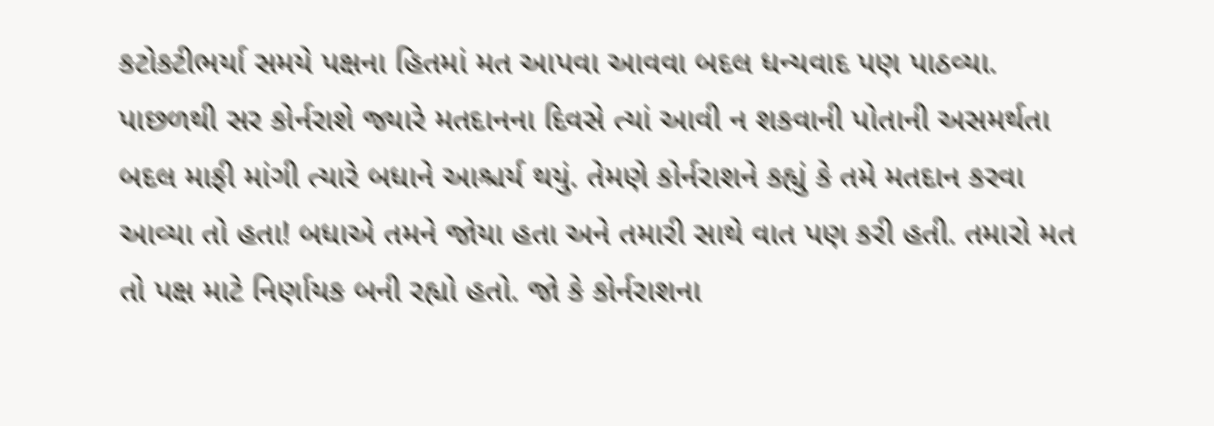કટોકટીભર્યા સમયે પક્ષના હિતમાં મત આપવા આવવા બદલ ધન્યવાદ પણ પાઠવ્યા. પાછળથી સર કોર્નરાશે જ્યારે મતદાનના દિવસે ત્યાં આવી ન શકવાની પોતાની અસમર્થતા બદલ માફી માંગી ત્યારે બધાને આશ્ચર્ય થયું. તેમણે કોર્નરાશને કહ્યું કે તમે મતદાન કરવા આવ્યા તો હતા! બધાએ તમને જોયા હતા અને તમારી સાથે વાત પણ કરી હતી. તમારો મત તો પક્ષ માટે નિર્ણાયક બની રહ્યો હતો. જો કે કોર્નરાશના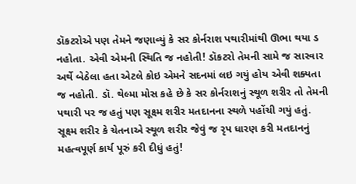ડૉકટરોએ પણ તેમને જણાવ્યું કે સર કોર્નરાશ પથારીમાંથી ઊભા થયા ડ નહોતા. એવી એમની સ્થિતિ જ નહોતી! ડૉકટરો તેમની સામે જ સારવાર અર્થે બેઠેલા હતા એટલે કોઇ એમને સદનમાં લઇ ગયું હોય એવી શક્યતા જ નહોતી. ડૉ. થેલ્મા મોસ કહે છે કે સર કોર્નરાશનું સ્થૂળ શરીર તો તેમની પથારી પર જ હતું પણ સૂક્ષ્મ શરીર મતદાનના સ્થળે પહોંચી ગયું હતું. સૂક્ષ્મ શરીર કે ચેતનાએ સ્થૂળ શરીર જેવું જ રૃપ ધારણ કરી મતદાનનું મહત્વપૂર્ણ કાર્ય પૂરું કરી દીધું હતું!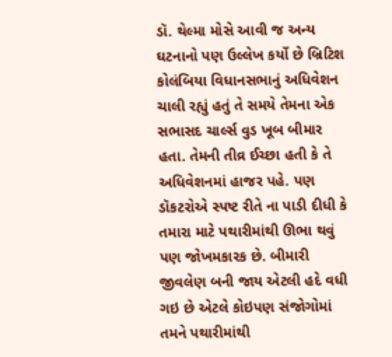ડૉ. થેલ્મા મોસે આવી જ અન્ય ઘટનાનો પણ ઉલ્લેખ કર્યો છે બ્રિટિશ કોલંબિયા વિધાનસભાનું અધિવેશન ચાલી રહ્યું હતું તે સમયે તેમના એક સભાસદ ચાર્લ્સ વુડ ખૂબ બીમાર હતા. તેમની તીવ્ર ઈચ્છા હતી કે તે અધિવેશનમાં હાજર પહે. પણ ડૉકટરોએ સ્પષ્ટ રીતે ના પાડી દીધી કે તમારા માટે પથારીમાંથી ઊભા થવું પણ જોખમકારક છે. બીમારી જીવલેણ બની જાય એટલી હદે વધી ગઇ છે એટલે કોઇપણ સંજોગોમાં તમને પથારીમાંથી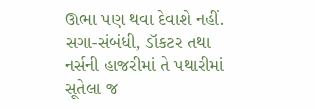ઊભા પણ થવા દેવાશે નહીં. સગા-સંબંધી, ડૉકટર તથા નર્સની હાજરીમાં તે પથારીમાં સૂતેલા જ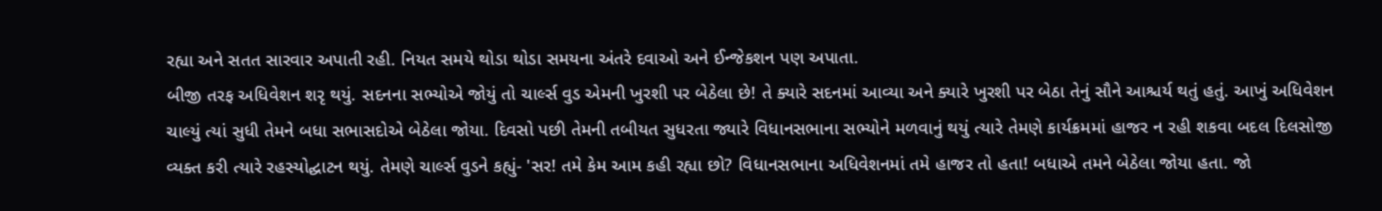રહ્યા અને સતત સારવાર અપાતી રહી. નિયત સમયે થોડા થોડા સમયના અંતરે દવાઓ અને ઈન્જેકશન પણ અપાતા.
બીજી તરફ અધિવેશન શરૃ થયું. સદનના સભ્યોએ જોયું તો ચાર્લ્સ વુડ એમની ખુરશી પર બેઠેલા છે! તે ક્યારે સદનમાં આવ્યા અને ક્યારે ખુરશી પર બેઠા તેનું સૌને આશ્ચર્ય થતું હતું. આખું અધિવેશન ચાલ્યું ત્યાં સુધી તેમને બધા સભાસદોએ બેઠેલા જોયા. દિવસો પછી તેમની તબીયત સુધરતા જ્યારે વિધાનસભાના સભ્યોને મળવાનું થયું ત્યારે તેમણે કાર્યક્રમમાં હાજર ન રહી શકવા બદલ દિલસોજી વ્યક્ત કરી ત્યારે રહસ્યોદ્ઘાટન થયું. તેમણે ચાર્લ્સ વુડને કહ્યું- 'સર! તમે કેમ આમ કહી રહ્યા છો? વિધાનસભાના અધિવેશનમાં તમે હાજર તો હતા! બધાએ તમને બેઠેલા જોયા હતા. જો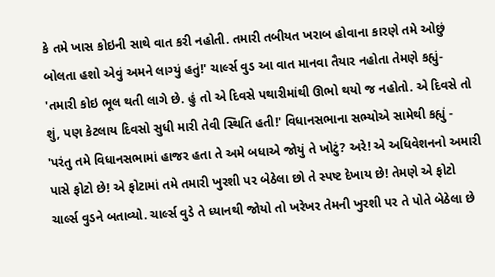કે તમે ખાસ કોઇની સાથે વાત કરી નહોતી. તમારી તબીયત ખરાબ હોવાના કારણે તમે ઓછું બોલતા હશો એવું અમને લાગ્યું હતું!' ચાર્લ્સ વુડ આ વાત માનવા તૈયાર નહોતા તેમણે કહ્યું- 'તમારી કોઇ ભૂલ થતી લાગે છે. હું તો એ દિવસે પથારીમાંથી ઊભો થયો જ નહોતો. એ દિવસે તો શું, પણ કેટલાય દિવસો સુધી મારી તેવી સ્થિતિ હતી!' વિધાનસભાના સભ્યોએ સામેથી કહ્યું - 'પરંતુ તમે વિધાનસભામાં હાજર હતા તે અમે બધાએ જોયું તે ખોટું? અરે! એ અધિવેશનનો અમારી પાસે ફોટો છે! એ ફોટામાં તમે તમારી ખુરશી પર બેઠેલા છો તે સ્પષ્ટ દેખાય છે! તેમણે એ ફોટો ચાર્લ્સ વુડને બતાવ્યો. ચાર્લ્સ વુડે તે ધ્યાનથી જોયો તો ખરેખર તેમની ખુરશી પર તે પોતે બેઠેલા છે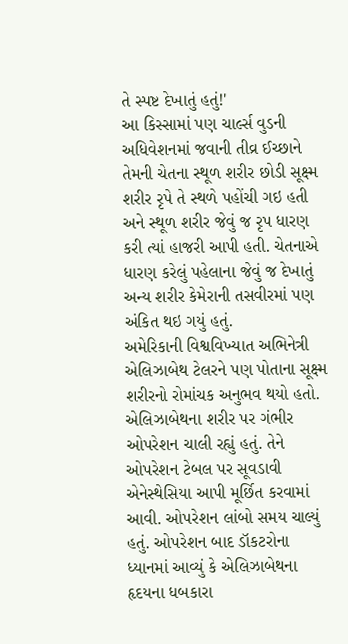તે સ્પષ્ટ દેખાતું હતું!'
આ કિસ્સામાં પણ ચાર્લ્સ વુડની અધિવેશનમાં જવાની તીવ્ર ઈચ્છાને તેમની ચેતના સ્થૂળ શરીર છોડી સૂક્ષ્મ શરીર રૃપે તે સ્થળે પહોંચી ગઇ હતી અને સ્થૂળ શરીર જેવું જ રૃપ ધારણ કરી ત્યાં હાજરી આપી હતી. ચેતનાએ ધારણ કરેલું પહેલાના જેવું જ દેખાતું અન્ય શરીર કેમેરાની તસવીરમાં પણ અંકિત થઇ ગયું હતું.
અમેરિકાની વિશ્વવિખ્યાત અભિનેત્રી એલિઝાબેથ ટેલરને પણ પોતાના સૂક્ષ્મ શરીરનો રોમાંચક અનુભવ થયો હતો. એલિઝાબેથના શરીર પર ગંભીર ઓપરેશન ચાલી રહ્યું હતું. તેને ઓપરેશન ટેબલ પર સૂવડાવી એનેસ્થેસિયા આપી મૂર્છિત કરવામાં આવી. ઓપરેશન લાંબો સમય ચાલ્યું હતું. ઓપરેશન બાદ ડૉકટરોના ધ્યાનમાં આવ્યું કે એલિઝાબેથના હૃદયના ધબકારા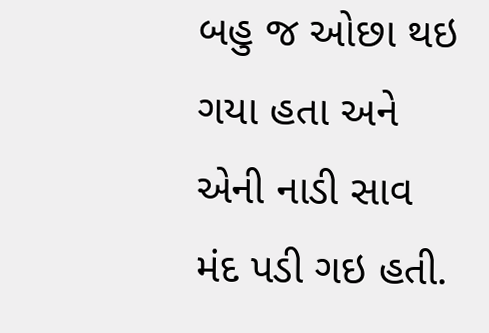બહુ જ ઓછા થઇ ગયા હતા અને એની નાડી સાવ મંદ પડી ગઇ હતી.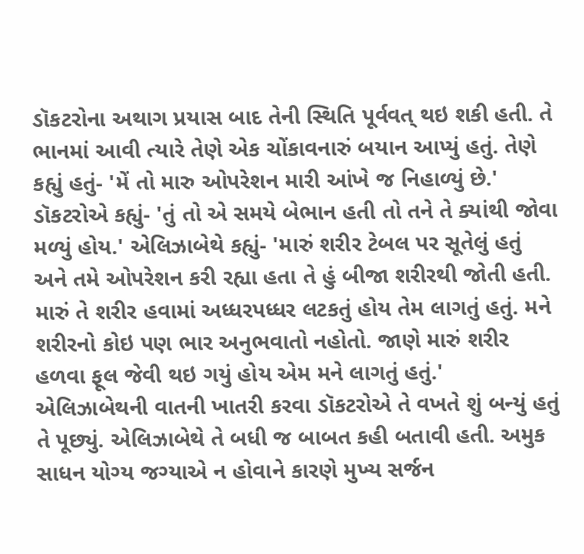ડૉકટરોના અથાગ પ્રયાસ બાદ તેની સ્થિતિ પૂર્વવત્ થઇ શકી હતી. તે ભાનમાં આવી ત્યારે તેણે એક ચોંકાવનારું બયાન આપ્યું હતું. તેણે કહ્યું હતું- 'મેં તો મારુ ઓપરેશન મારી આંખે જ નિહાળ્યું છે.' ડૉકટરોએ કહ્યું- 'તું તો એ સમયે બેભાન હતી તો તને તે ક્યાંથી જોવા મળ્યું હોય.' એલિઝાબેથે કહ્યું- 'મારું શરીર ટેબલ પર સૂતેલું હતું અને તમે ઓપરેશન કરી રહ્યા હતા તે હું બીજા શરીરથી જોતી હતી. મારું તે શરીર હવામાં અધ્ધરપધ્ધર લટકતું હોય તેમ લાગતું હતું. મને શરીરનો કોઇ પણ ભાર અનુભવાતો નહોતો. જાણે મારું શરીર હળવા ફૂલ જેવી થઇ ગયું હોય એમ મને લાગતું હતું.' એલિઝાબેથની વાતની ખાતરી કરવા ડૉકટરોએ તે વખતે શું બન્યું હતું તે પૂછ્યું. એલિઝાબેથે તે બધી જ બાબત કહી બતાવી હતી. અમુક સાધન યોગ્ય જગ્યાએ ન હોવાને કારણે મુખ્ય સર્જન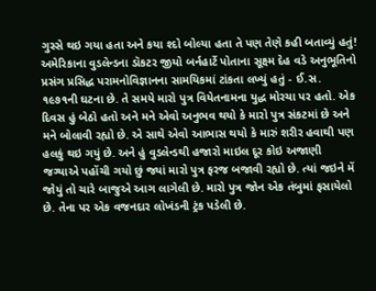ગુસ્સે થઇ ગયા હતા અને કયા શ્દો બોલ્યા હતા તે પણ તેણે કહી બતાવ્યું હતું!
અમેરિકાના વુડલેન્ડના ડૉકટર જીયો બર્નહાર્ટે પોતાના સૂક્ષ્મ દેહ વડે અનુભૂતિનો પ્રસંગ પ્રસિદ્ધ પરામનોવિજ્ઞાનના સામયિકમાં ટાંકતા લખ્યું હતું - ઈ.સ. ૧૯૭૧ની ઘટના છે. તે સમયે મારો પુત્ર વિયેતનામના યુદ્ધ મોરચા પર હતો. એક દિવસ હું બેઠો હતો અને મને એવો અનુભવ થયો કે મારો પુત્ર સંકટમાં છે અને મને બોલાવી રહ્યો છે. એ સાથે એવો આભાસ થયો કે મારું શરીર હવાથી પણ હલકું થઇ ગયું છે. અને હું વુડલેન્ડથી હજારો માઇલ દૂર કોઇ અજાણી જગ્યાએ પહોંચી ગયો છું જ્યાં મારો પુત્ર ફરજ બજાવી રહ્યો છે. ત્યાં જઇને મેં જોયું તો ચારે બાજુએ આગ લાગેલી છે. મારો પુત્ર જોન એક તંબુમાં ફસાયેલો છે. તેના પર એક વજનદાર લોખંડની ટ્રંક પડેલી છે.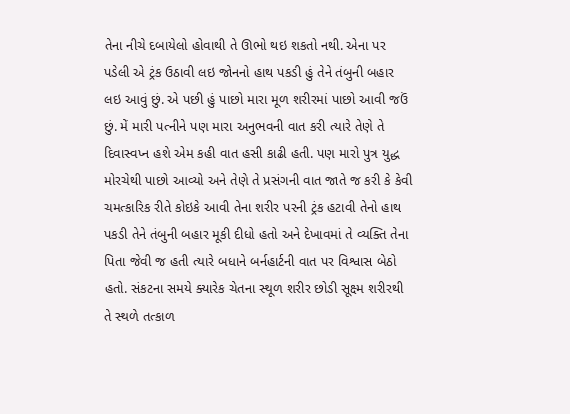તેના નીચે દબાયેલો હોવાથી તે ઊભો થઇ શકતો નથી. એના પર પડેલી એ ટ્રંક ઉઠાવી લઇ જોનનો હાથ પકડી હું તેને તંબુની બહાર લઇ આવું છું. એ પછી હું પાછો મારા મૂળ શરીરમાં પાછો આવી જઉં છું. મેં મારી પત્નીને પણ મારા અનુભવની વાત કરી ત્યારે તેણે તે દિવાસ્વપ્ન હશે એમ કહી વાત હસી કાઢી હતી. પણ મારો પુત્ર યુદ્ધ મોરચેથી પાછો આવ્યો અને તેણે તે પ્રસંગની વાત જાતે જ કરી કે કેવી ચમત્કારિક રીતે કોઇકે આવી તેના શરીર પરની ટ્રંક હટાવી તેનો હાથ પકડી તેને તંબુની બહાર મૂકી દીધો હતો અને દેખાવમાં તે વ્યક્તિ તેના પિતા જેવી જ હતી ત્યારે બધાને બર્નહાર્ટની વાત પર વિશ્વાસ બેઠો હતો. સંકટના સમયે ક્યારેક ચેતના સ્થૂળ શરીર છોડી સૂક્ષ્મ શરીરથી તે સ્થળે તત્કાળ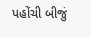પહોંચી બીજું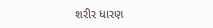શરીર ધારણ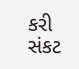કરી સંકટ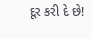દૂર કરી દે છે!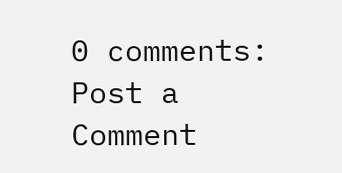0 comments:
Post a Comment